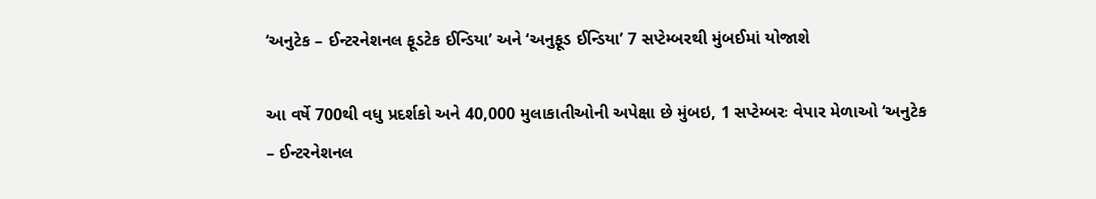‘અનુટેક – ઈન્ટરનેશનલ ફૂડટેક ઈન્ડિયા’ અને ‘અનુફૂડ ઈન્ડિયા’ 7 સપ્ટેમ્બરથી મુંબઈમાં યોજાશે

આ વર્ષે 700થી વધુ પ્રદર્શકો અને 40,000 મુલાકાતીઓની અપેક્ષા છે મુંબઇ, 1 સપ્ટેમ્બરઃ વેપાર મેળાઓ ‘અનુટેક – ઈન્ટરનેશનલ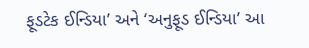ફૂડટેક ઈન્ડિયા’ અને ‘અનુફૂડ ઈન્ડિયા’ આ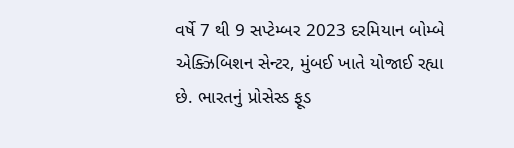વર્ષે 7 થી 9 સપ્ટેમ્બર 2023 દરમિયાન બોમ્બે એક્ઝિબિશન સેન્ટર, મુંબઈ ખાતે યોજાઈ રહ્યા છે. ભારતનું પ્રોસેસ્ડ ફૂડ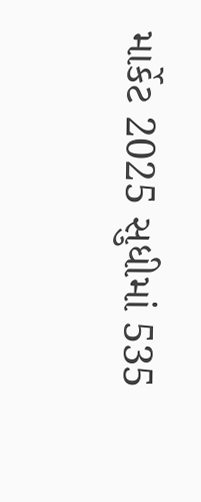માર્કેટ 2025 સુધીમાં 535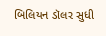બિલિયન ડૉલર સુધી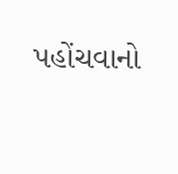પહોંચવાનો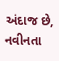અંદાજ છે, નવીનતા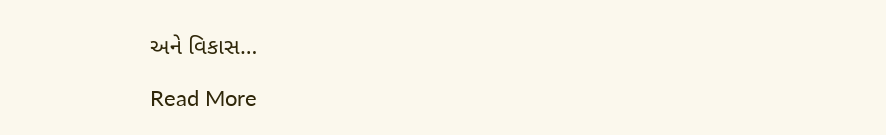અને વિકાસ…

Read More